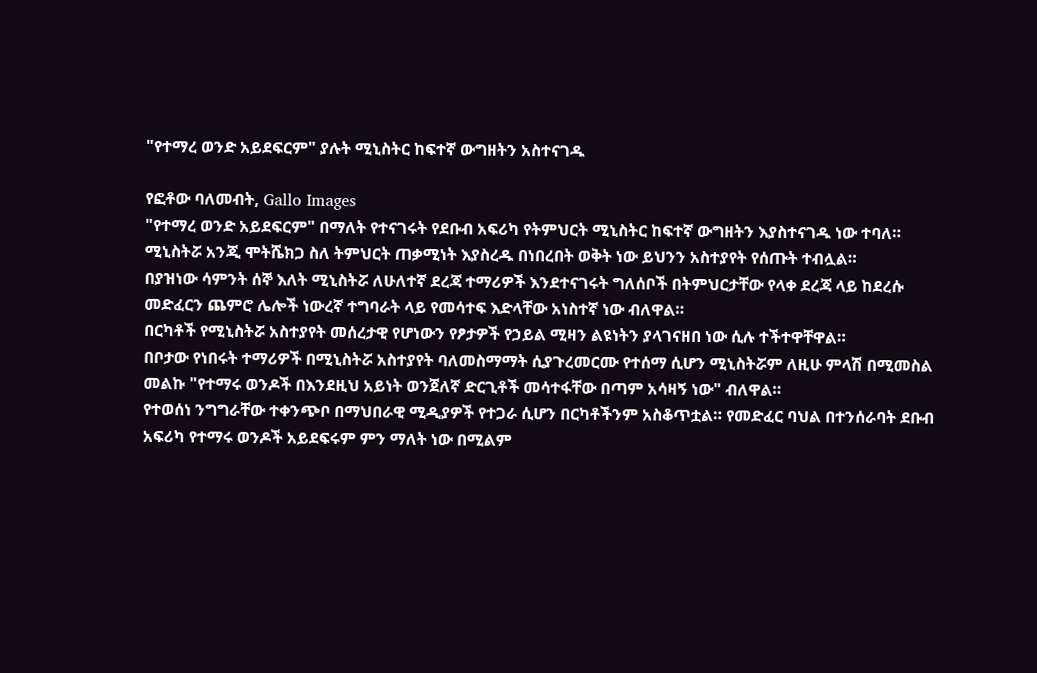"የተማረ ወንድ አይደፍርም" ያሉት ሚኒስትር ከፍተኛ ውግዘትን አስተናገዱ

የፎቶው ባለመብት, Gallo Images
"የተማረ ወንድ አይደፍርም" በማለት የተናገሩት የደቡብ አፍሪካ የትምህርት ሚኒስትር ከፍተኛ ውግዘትን እያስተናገዱ ነው ተባለ።
ሚኒስትሯ አንጂ ሞትሼክጋ ስለ ትምህርት ጠቃሚነት እያስረዱ በነበረበት ወቅት ነው ይህንን አስተያየት የሰጡት ተብሏል።
በያዝነው ሳምንት ሰኞ እለት ሚኒስትሯ ለሁለተኛ ደረጃ ተማሪዎች እንደተናገሩት ግለሰቦች በትምህርታቸው የላቀ ደረጃ ላይ ከደረሱ መድፈርን ጨምሮ ሌሎች ነውረኛ ተግባራት ላይ የመሳተፍ እድላቸው አነስተኛ ነው ብለዋል።
በርካቶች የሚኒስትሯ አስተያየት መሰረታዊ የሆነውን የፆታዎች የኃይል ሚዛን ልዩነትን ያላገናዘበ ነው ሲሉ ተችተዋቸዋል።
በቦታው የነበሩት ተማሪዎች በሚኒስትሯ አስተያየት ባለመስማማት ሲያጉረመርሙ የተሰማ ሲሆን ሚኒስትሯም ለዚሁ ምላሽ በሚመስል መልኩ "የተማሩ ወንዶች በእንደዚህ አይነት ወንጀለኛ ድርጊቶች መሳተፋቸው በጣም አሳዛኝ ነው" ብለዋል።
የተወሰነ ንግግራቸው ተቀንጭቦ በማህበራዊ ሚዲያዎች የተጋራ ሲሆን በርካቶችንም አስቆጥቷል። የመድፈር ባህል በተንሰራባት ደቡብ አፍሪካ የተማሩ ወንዶች አይደፍሩም ምን ማለት ነው በሚልም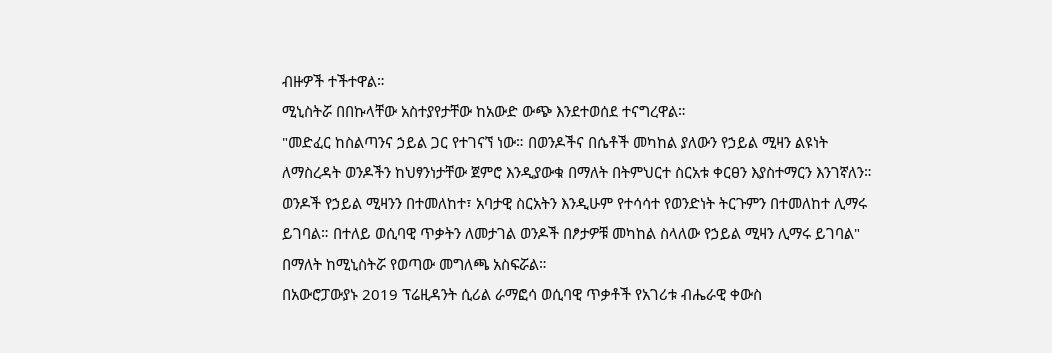ብዙዎች ተችተዋል።
ሚኒስትሯ በበኩላቸው አስተያየታቸው ከአውድ ውጭ እንደተወሰደ ተናግረዋል።
"መድፈር ከስልጣንና ኃይል ጋር የተገናኘ ነው። በወንዶችና በሴቶች መካከል ያለውን የኃይል ሚዛን ልዩነት ለማስረዳት ወንዶችን ከህፃንነታቸው ጀምሮ እንዲያውቁ በማለት በትምህርተ ስርአቱ ቀርፀን እያስተማርን እንገኛለን። ወንዶች የኃይል ሚዛንን በተመለከተ፣ አባታዊ ስርአትን እንዲሁም የተሳሳተ የወንድነት ትርጉምን በተመለከተ ሊማሩ ይገባል። በተለይ ወሲባዊ ጥቃትን ለመታገል ወንዶች በፆታዎቹ መካከል ስላለው የኃይል ሚዛን ሊማሩ ይገባል" በማለት ከሚኒስትሯ የወጣው መግለጫ አስፍሯል።
በአውሮፓውያኑ 2019 ፕሬዚዳንት ሲሪል ራማፎሳ ወሲባዊ ጥቃቶች የአገሪቱ ብሔራዊ ቀውስ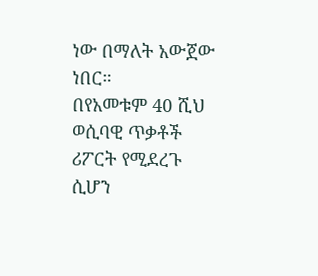ነው በማለት አውጀው ነበር።
በየአመቱም 40 ሺህ ወሲባዊ ጥቃቶች ሪፖርት የሚደረጉ ሲሆን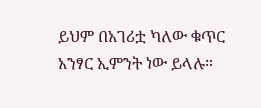ይህም በአገሪቷ ካለው ቁጥር አንፃር ኢምንት ነው ይላሉ።